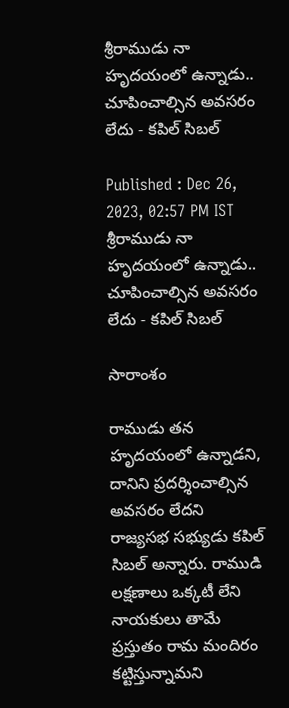శ్రీరాముడు నా హృదయంలో ఉన్నాడు.. చూపించాల్సిన అవసరం లేదు - కపిల్ సిబల్

Published : Dec 26, 2023, 02:57 PM IST
శ్రీరాముడు నా హృదయంలో ఉన్నాడు.. చూపించాల్సిన అవసరం లేదు - కపిల్ సిబల్

సారాంశం

రాముడు తన హృదయంలో ఉన్నాడని, దానిని ప్రదర్శించాల్సిన అవసరం లేదని రాజ్యసభ సభ్యుడు కపిల్ సిబల్ అన్నారు. రాముడి లక్షణాలు ఒక్కటీ లేని నాయకులు తామే ప్రస్తుతం రామ మందిరం కట్టిస్తున్నామని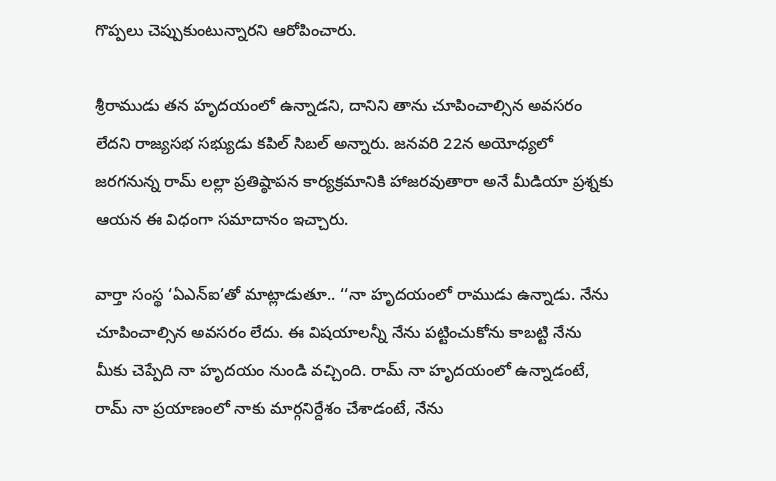గొప్పలు చెప్పుకుంటున్నారని ఆరోపించారు.

శ్రీరాముడు తన హృదయంలో ఉన్నాడని, దానిని తాను చూపించాల్సిన అవసరం లేదని రాజ్యసభ సభ్యుడు కపిల్ సిబల్ అన్నారు. జనవరి 22న అయోధ్యలో జరగనున్న రామ్ లల్లా ప్రతిష్ఠాపన కార్యక్రమానికి హాజరవుతారా అనే మీడియా ప్రశ్నకు ఆయన ఈ విధంగా సమాదానం ఇచ్చారు.

వార్తా సంస్థ ‘ఏఎన్ఐ’తో మాట్లాడుతూ.. ‘‘నా హృదయంలో రాముడు ఉన్నాడు. నేను చూపించాల్సిన అవసరం లేదు. ఈ విషయాలన్నీ నేను పట్టించుకోను కాబట్టి నేను మీకు చెప్పేది నా హృదయం నుండి వచ్చింది. రామ్ నా హృదయంలో ఉన్నాడంటే, రామ్ నా ప్రయాణంలో నాకు మార్గనిర్దేశం చేశాడంటే, నేను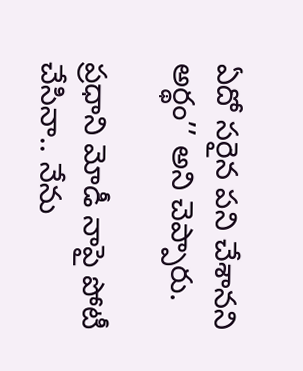ఏదో సరైన పని చేశానని అర్థం’’ అని చెప్పారు.

ప్రధాని మోడీ నాపై పోటీ చేసినా.. నేను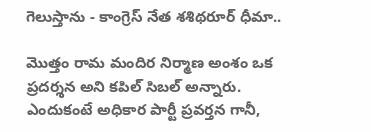గెలుస్తాను - కాంగ్రెస్ నేత శశిథరూర్ ధీమా..

మొత్తం రామ మందిర నిర్మాణ అంశం ఒక ప్రదర్శన అని కపిల్ సిబల్ అన్నారు. ఎందుకంటే అధికార పార్టీ ప్రవర్తన గానీ,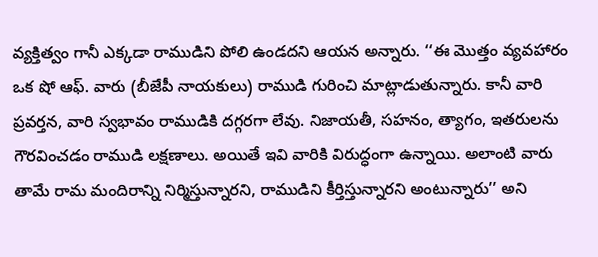వ్యక్తిత్వం గానీ ఎక్కడా రాముడిని పోలి ఉండదని ఆయన అన్నారు. ‘‘ఈ మొత్తం వ్యవహారం ఒక షో ఆఫ్. వారు (బీజేపీ నాయకులు) రాముడి గురించి మాట్లాడుతున్నారు. కానీ వారి ప్రవర్తన, వారి స్వభావం రాముడికి దగ్గరగా లేవు. నిజాయతీ, సహనం, త్యాగం, ఇతరులను గౌరవించడం రాముడి లక్షణాలు. అయితే ఇవి వారికి విరుద్ధంగా ఉన్నాయి. అలాంటి వారు తామే రామ మందిరాన్ని నిర్మిస్తున్నారని, రాముడిని కీర్తిస్తున్నారని అంటున్నారు’’ అని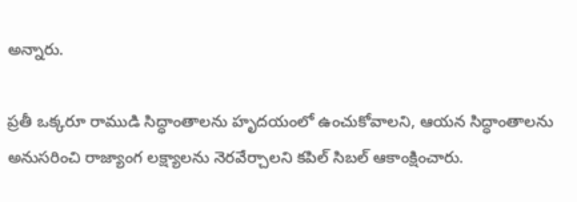అన్నారు.

ప్రతీ ఒక్కరూ రాముడి సిద్ధాంతాలను హృదయంలో ఉంచుకోవాలని, ఆయన సిద్ధాంతాలను అనుసరించి రాజ్యాంగ లక్ష్యాలను నెరవేర్చాలని కపిల్ సిబల్ ఆకాంక్షించారు.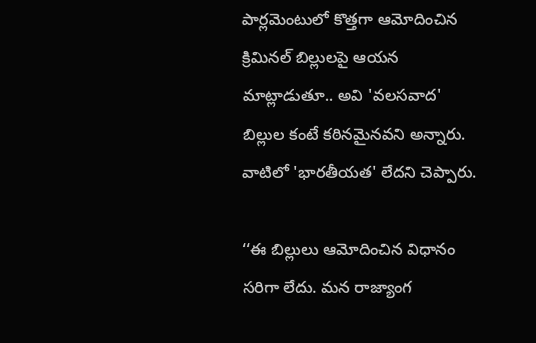పార్లమెంటులో కొత్తగా ఆమోదించిన క్రిమినల్ బిల్లులపై ఆయన మాట్లాడుతూ.. అవి 'వలసవాద' బిల్లుల కంటే కఠినమైనవని అన్నారు. వాటిలో 'భారతీయత' లేదని చెప్పారు.

‘‘ఈ బిల్లులు ఆమోదించిన విధానం సరిగా లేదు. మన రాజ్యాంగ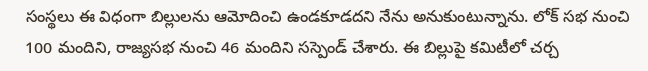సంస్థలు ఈ విధంగా బిల్లులను ఆమోదించి ఉండకూడదని నేను అనుకుంటున్నాను. లోక్ సభ నుంచి 100 మందిని, రాజ్యసభ నుంచి 46 మందిని సస్పెండ్ చేశారు. ఈ బిల్లుపై కమిటీలో చర్చ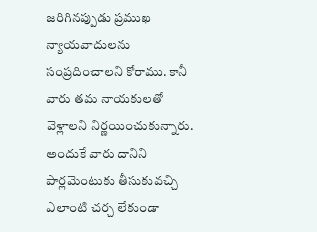జరిగినప్పుడు ప్రముఖ న్యాయవాదులను సంప్రదించాలని కోరాము. కానీ వారు తమ నాయకులతో వెళ్లాలని నిర్ణయించుకున్నారు. అందుకే వారు దానిని పార్లమెంటుకు తీసుకువచ్చి ఎలాంటి చర్చ లేకుండా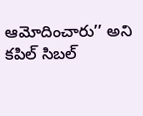ఆమోదించారు’’ అని కపిల్ సిబల్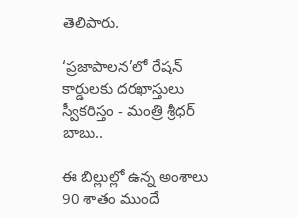తెలిపారు.

‘ప్రజాపాలన’లో రేషన్ కార్డులకు దరఖాస్తులు స్వీకరిస్తం - మంత్రి శ్రీధర్ బాబు..

ఈ బిల్లుల్లో ఉన్న అంశాలు 90 శాతం ముందే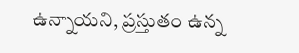ఉన్నాయని, ప్రస్తుతం ఉన్న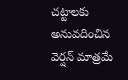చట్టాలకు అనువదించిన వెర్షన్ మాత్రమే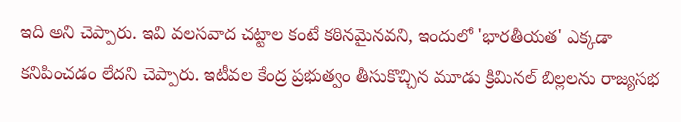ఇది అని చెప్పారు. ఇవి వలసవాద చట్టాల కంటే కఠినమైనవని, ఇందులో 'భారతీయత' ఎక్కడా కనిపించడం లేదని చెప్పారు. ఇటీవల కేంద్ర ప్రభుత్వం తీసుకొచ్చిన మూడు క్రిమినల్ బిల్లలను రాజ్యసభ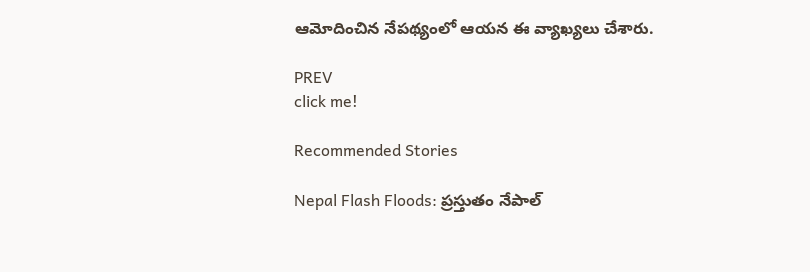ఆమోదించిన నేపథ్యంలో ఆయన ఈ వ్యాఖ్యలు చేశారు.

PREV
click me!

Recommended Stories

Nepal Flash Floods: ప్రస్తుతం నేపాల్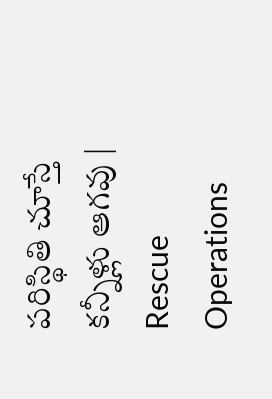పరిస్థితి చూస్తే కన్నీళ్లు ఆగవు | Rescue Operations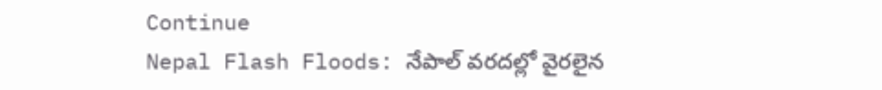Continue
Nepal Flash Floods: నేపాల్ వరదల్లో వైరలైన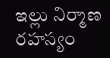ఇల్లు నిర్మాణ రహస్యం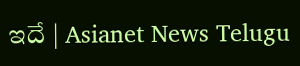ఇదే | Asianet News Telugu